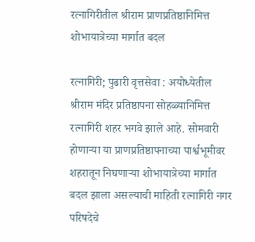रत्नागिरीतील श्रीराम प्राणप्रतिष्ठानिमित्त शोभायात्रेच्या मार्गात बदल

रत्नागिरी; पुढारी वृत्तसेवा : अयोध्येतील श्रीराम मंदिर प्रतिष्ठापना सोहळ्यानिमित्त रत्नागिरी शहर भगवे झाले आहे. सोमवारी होणार्‍या या प्राणप्रतिष्ठापनाच्या पार्श्वभूमीवर शहरातून निघणार्‍या शोभायात्रेच्या मार्गात बदल झाला असल्याची माहिती रत्नागिरी नगर परिषदेचे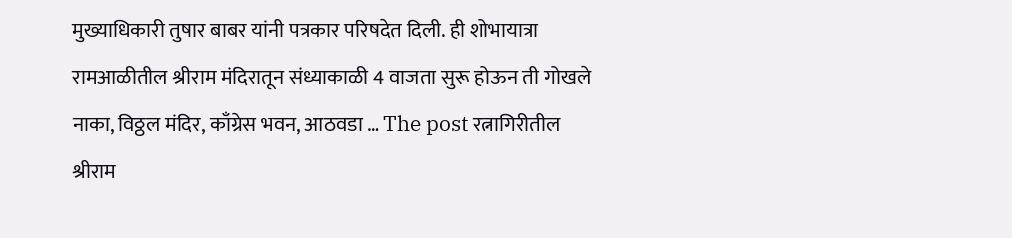मुख्याधिकारी तुषार बाबर यांनी पत्रकार परिषदेत दिली. ही शोभायात्रा रामआळीतील श्रीराम मंदिरातून संध्याकाळी 4 वाजता सुरू होऊन ती गोखले नाका, विठ्ठल मंदिर, काँग्रेस भवन, आठवडा … The post रत्नागिरीतील श्रीराम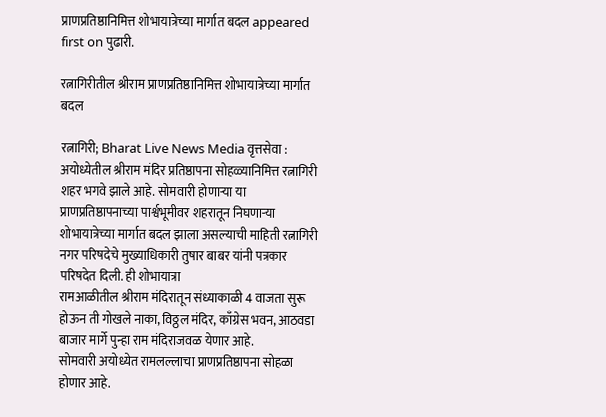प्राणप्रतिष्ठानिमित्त शोभायात्रेच्या मार्गात बदल appeared first on पुढारी.

रत्नागिरीतील श्रीराम प्राणप्रतिष्ठानिमित्त शोभायात्रेच्या मार्गात बदल

रत्नागिरी; Bharat Live News Media वृत्तसेवा : अयोध्येतील श्रीराम मंदिर प्रतिष्ठापना सोहळ्यानिमित्त रत्नागिरी शहर भगवे झाले आहे. सोमवारी होणार्‍या या प्राणप्रतिष्ठापनाच्या पार्श्वभूमीवर शहरातून निघणार्‍या शोभायात्रेच्या मार्गात बदल झाला असल्याची माहिती रत्नागिरी नगर परिषदेचे मुख्याधिकारी तुषार बाबर यांनी पत्रकार परिषदेत दिली. ही शोभायात्रा
रामआळीतील श्रीराम मंदिरातून संध्याकाळी 4 वाजता सुरू होऊन ती गोखले नाका, विठ्ठल मंदिर, काँग्रेस भवन, आठवडा बाजार मार्गे पुन्हा राम मंदिराजवळ येणार आहे.
सोमवारी अयोध्येत रामलल्लाचा प्राणप्रतिष्ठापना सोहळा होणार आहे.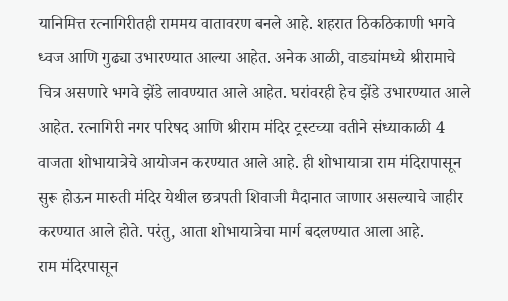यानिमित्त रत्नागिरीतही राममय वातावरण बनले आहे. शहरात ठिकठिकाणी भगवे ध्वज आणि गुढ्या उभारण्यात आल्या आहेत. अनेक आळी, वाड्यांमध्ये श्रीरामाचे चित्र असणारे भगवे झेंडे लावण्यात आले आहेत. घरांवरही हेच झेंडे उभारण्यात आले आहेत. रत्नागिरी नगर परिषद आणि श्रीराम मंदिर ट्रस्टच्या वतीने संध्याकाळी 4 वाजता शोभायात्रेचे आयोजन करण्यात आले आहे. ही शोभायात्रा राम मंदिरापासून सुरू होऊन मारुती मंदिर येथील छत्रपती शिवाजी मैदानात जाणार असल्याचे जाहीर करण्यात आले होते. परंतु, आता शोभायात्रेचा मार्ग बदलण्यात आला आहे.
राम मंदिरपासून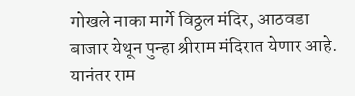गोखले नाका मार्गे विठ्ठल मंदिर, आठवडा बाजार येथून पुन्हा श्रीराम मंदिरात येणार आहे. यानंतर राम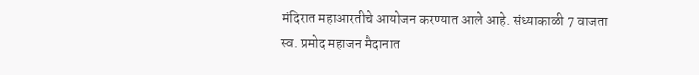मंदिरात महाआरतीचे आयोजन करण्यात आले आहे. संध्याकाळी 7 वाजता स्व. प्रमोद महाजन मैदानात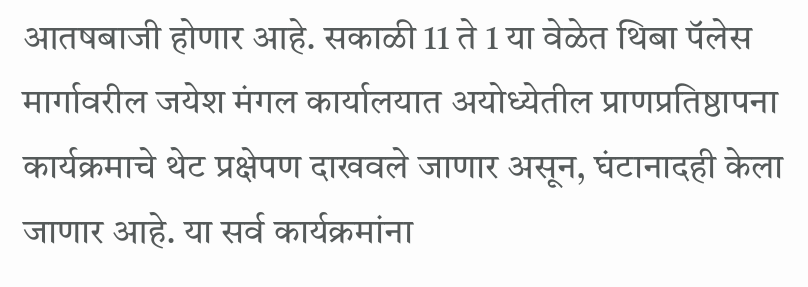आतषबाजी होणार आहे. सकाळी 11 ते 1 या वेळेत थिबा पॅलेस मार्गावरील जयेश मंगल कार्यालयात अयोध्येतील प्राणप्रतिष्ठापना कार्यक्रमाचे थेट प्रक्षेपण दाखवले जाणार असून, घंटानादही केला जाणार आहे. या सर्व कार्यक्रमांना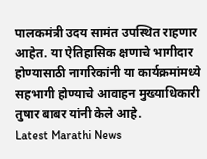पालकमंत्री उदय सामंत उपस्थित राहणार आहेत. या ऐतिहासिक क्षणाचे भागीदार होण्यासाठी नागरिकांनी या कार्यक्रमांमध्ये सहभागी होण्याचे आवाहन मुख्याधिकारी तुषार बाबर यांनी केले आहे.
Latest Marathi News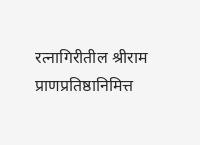रत्नागिरीतील श्रीराम प्राणप्रतिष्ठानिमित्त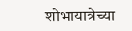शोभायात्रेच्या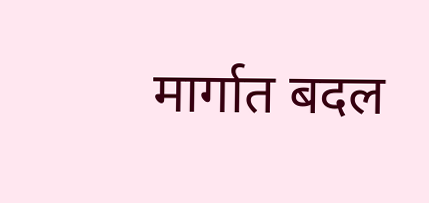मार्गात बदल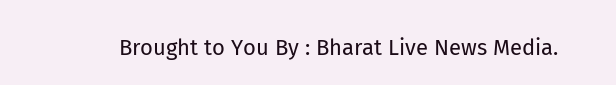Brought to You By : Bharat Live News Media.